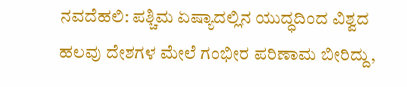ನವದೆಹಲಿ: ಪಶ್ಚಿಮ ಏಷ್ಯಾದಲ್ಲಿನ ಯುದ್ಧದಿಂದ ವಿಶ್ವದ ಹಲವು ದೇಶಗಳ ಮೇಲೆ ಗಂಭೀರ ಪರಿಣಾಮ ಬೀರಿದ್ದು,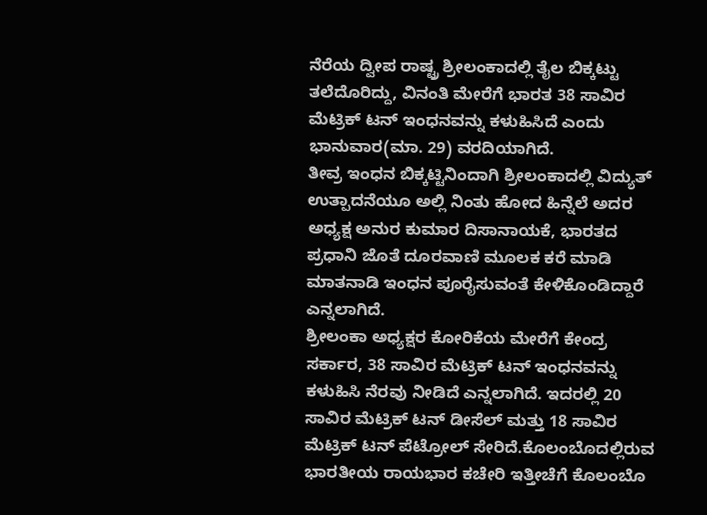ನೆರೆಯ ದ್ವೀಪ ರಾಷ್ಟ್ರ ಶ್ರೀಲಂಕಾದಲ್ಲಿ ತೈಲ ಬಿಕ್ಕಟ್ಟು ತಲೆದೊರಿದ್ದು, ವಿನಂತಿ ಮೇರೆಗೆ ಭಾರತ 38 ಸಾವಿರ ಮೆಟ್ರಿಕ್ ಟನ್ ಇಂಧನವನ್ನು ಕಳುಹಿಸಿದೆ ಎಂದು ಭಾನುವಾರ(ಮಾ. 29) ವರದಿಯಾಗಿದೆ.
ತೀವ್ರ ಇಂಧನ ಬಿಕ್ಕಟ್ಟಿನಿಂದಾಗಿ ಶ್ರೀಲಂಕಾದಲ್ಲಿ ವಿದ್ಯುತ್ ಉತ್ಪಾದನೆಯೂ ಅಲ್ಲಿ ನಿಂತು ಹೋದ ಹಿನ್ನೆಲೆ ಅದರ ಅಧ್ಯಕ್ಷ ಅನುರ ಕುಮಾರ ದಿಸಾನಾಯಕೆ, ಭಾರತದ ಪ್ರಧಾನಿ ಜೊತೆ ದೂರವಾಣಿ ಮೂಲಕ ಕರೆ ಮಾಡಿ ಮಾತನಾಡಿ ಇಂಧನ ಪೂರೈಸುವಂತೆ ಕೇಳಿಕೊಂಡಿದ್ದಾರೆ ಎನ್ನಲಾಗಿದೆ.
ಶ್ರೀಲಂಕಾ ಅಧ್ಯಕ್ಷರ ಕೋರಿಕೆಯ ಮೇರೆಗೆ ಕೇಂದ್ರ ಸರ್ಕಾರ, 38 ಸಾವಿರ ಮೆಟ್ರಿಕ್ ಟನ್ ಇಂಧನವನ್ನು ಕಳುಹಿಸಿ ನೆರವು ನೀಡಿದೆ ಎನ್ನಲಾಗಿದೆ. ಇದರಲ್ಲಿ 20 ಸಾವಿರ ಮೆಟ್ರಿಕ್ ಟನ್ ಡೀಸೆಲ್ ಮತ್ತು 18 ಸಾವಿರ ಮೆಟ್ರಿಕ್ ಟನ್ ಪೆಟ್ರೋಲ್ ಸೇರಿದೆ.ಕೊಲಂಬೊದಲ್ಲಿರುವ ಭಾರತೀಯ ರಾಯಭಾರ ಕಚೇರಿ ಇತ್ತೀಚೆಗೆ ಕೊಲಂಬೊ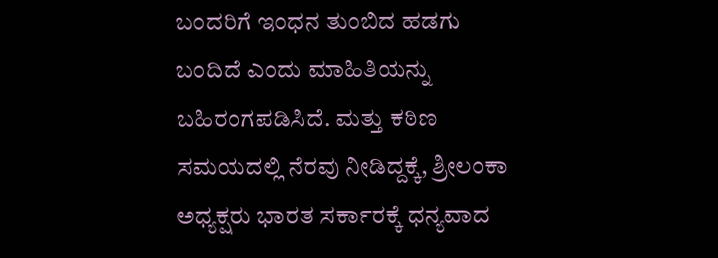ಬಂದರಿಗೆ ಇಂಧನ ತುಂಬಿದ ಹಡಗು ಬಂದಿದೆ ಎಂದು ಮಾಹಿತಿಯನ್ನು ಬಹಿರಂಗಪಡಿಸಿದೆ. ಮತ್ತು ಕಠಿಣ ಸಮಯದಲ್ಲಿ ನೆರವು ನೀಡಿದ್ದಕ್ಕೆ, ಶ್ರೀಲಂಕಾ ಅಧ್ಯಕ್ಷರು ಭಾರತ ಸರ್ಕಾರಕ್ಕೆ ಧನ್ಯವಾದ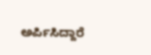ಅರ್ಪಿಸಿದ್ದಾರೆ